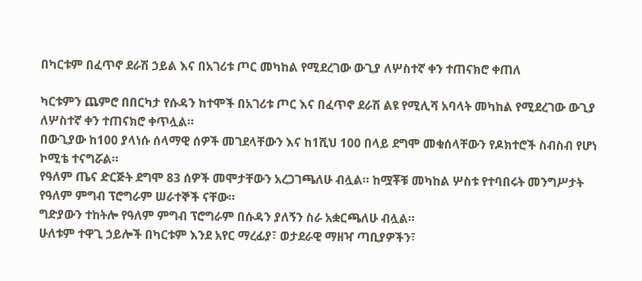በካርቱም በፈጥኖ ደራሽ ኃይል እና በአገሪቱ ጦር መካከል የሚደረገው ውጊያ ለሦስተኛ ቀን ተጠናክሮ ቀጠለ

ካርቱምን ጨምሮ በበርካታ የሱዳን ከተሞች በአገሪቱ ጦር እና በፈጥኖ ደራሽ ልዩ የሚሊሻ አባላት መካከል የሚደረገው ውጊያ ለሦስተኛ ቀን ተጠናክሮ ቀጥሏል።
በውጊያው ከ100 ያላነሱ ሰላማዊ ሰዎች መገደላቸውን እና ከ1ሺህ 100 በላይ ደግሞ መቁሰላቸውን የዶክተሮች ስብስብ የሆነ ኮሚቴ ተናግሯል።
የዓለም ጤና ድርጅት ደግሞ 83 ሰዎች መሞታቸውን አረጋገጫለሁ ብሏል። ከሟቾቹ መካከል ሦስቱ የተባበሩት መንግሥታት የዓለም ምግብ ፕሮግራም ሠራተኞች ናቸው።
ግድያውን ተከትሎ የዓለም ምግብ ፕሮግራም በሱዳን ያለኝን ስራ አቋርጫለሁ ብሏል።
ሁለቱም ተዋጊ ኃይሎች በካርቱም እንደ አየር ማረፊያ፣ ወታደራዊ ማዘዣ ጣቢያዎችን፣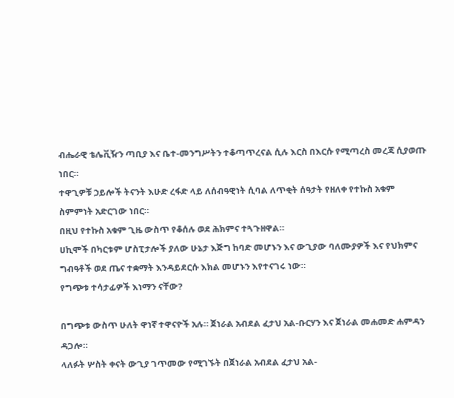ብሔራዊ ቴሌቪዥን ጣቢያ እና ቤተ-መንግሥትን ተቆጣጥረናል ሲሉ እርስ በእርሱ የሚጣረስ መረጃ ሲያወጡ ነበር።
ተዋጊዎቹ ኃይሎች ትናንት እሁድ ረፋድ ላይ ለሰብዓዊነት ሲባል ለጥቂት ሰዓታት የዘለቀ የተኩስ አቁም ስምምነት አድርገው ነበር።
በዚህ የተኩስ አቁም ጊዜ ውስጥ የቆሰሉ ወደ ሕክምና ተጓጉዘዋል።
ሀኪሞች በካርቱም ሆስፒታሎች ያለው ሁኔታ እጅግ ከባድ መሆኑን እና ውጊያው ባለሙያዎች እና የህክምና ግብዓቶች ወደ ጤና ተቋማት እንዳይደርሱ እክል መሆኑን እየተናገሩ ነው።
የግጭቱ ተሳታፊዎች እነማን ናቸው?

በግጭቱ ውስጥ ሁለት ዋነኛ ተዋናዮች አሉ። ጀነራል አብደል ፈታህ አል-ቡርሃን እና ጀነራል መሐመድ ሐምዳን ዳጋሎ።
ላለፉት ሦስት ቀናት ውጊያ ገጥመው የሚገኙት በጀነራል አብደል ፈታህ አል-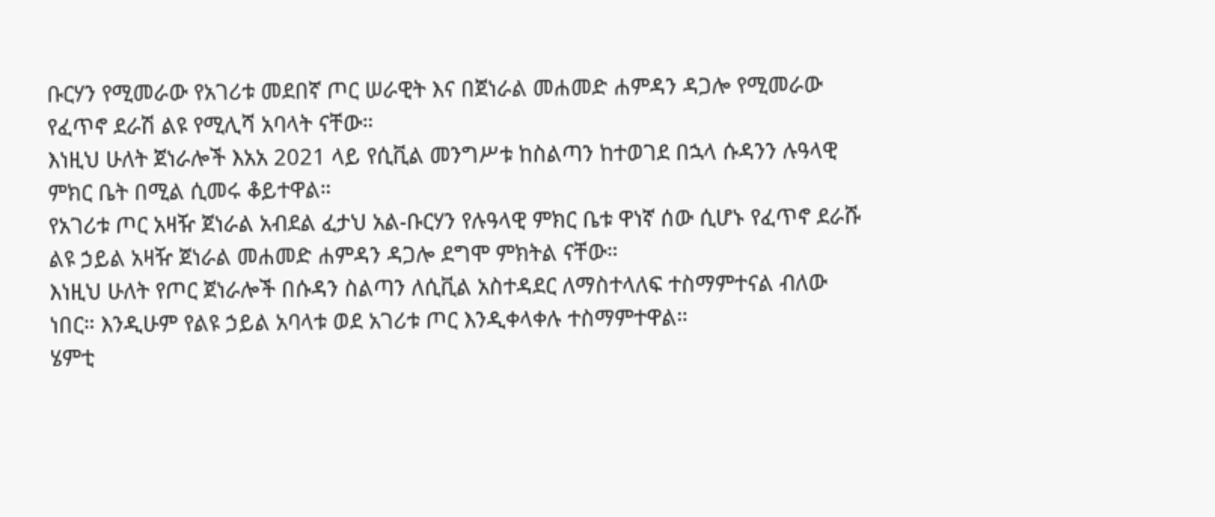ቡርሃን የሚመራው የአገሪቱ መደበኛ ጦር ሠራዊት እና በጀነራል መሐመድ ሐምዳን ዳጋሎ የሚመራው የፈጥኖ ደራሽ ልዩ የሚሊሻ አባላት ናቸው።
እነዚህ ሁለት ጀነራሎች እአአ 2021 ላይ የሲቪል መንግሥቱ ከስልጣን ከተወገደ በኋላ ሱዳንን ሉዓላዊ ምክር ቤት በሚል ሲመሩ ቆይተዋል።
የአገሪቱ ጦር አዛዥ ጀነራል አብደል ፈታህ አል-ቡርሃን የሉዓላዊ ምክር ቤቱ ዋነኛ ሰው ሲሆኑ የፈጥኖ ደራሹ ልዩ ኃይል አዛዥ ጀነራል መሐመድ ሐምዳን ዳጋሎ ደግሞ ምክትል ናቸው።
እነዚህ ሁለት የጦር ጀነራሎች በሱዳን ስልጣን ለሲቪል አስተዳደር ለማስተላለፍ ተስማምተናል ብለው ነበር። እንዲሁም የልዩ ኃይል አባላቱ ወደ አገሪቱ ጦር እንዲቀላቀሉ ተስማምተዋል።
ሄምቲ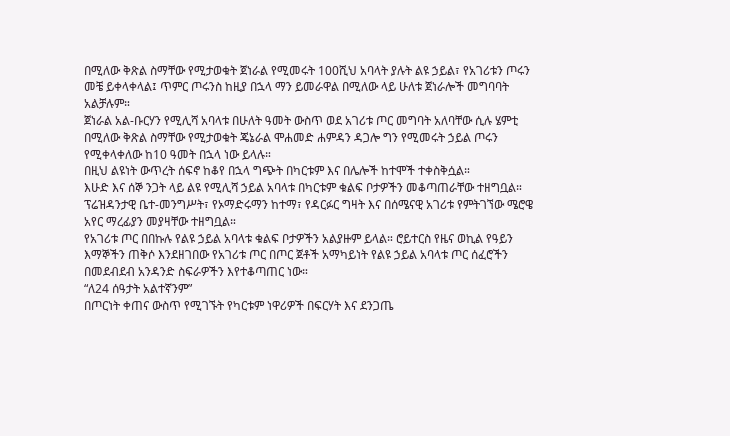በሚለው ቅጽል ስማቸው የሚታወቁት ጀነራል የሚመሩት 100ሺህ አባላት ያሉት ልዩ ኃይል፣ የአገሪቱን ጦሩን መቼ ይቀላቀላል፤ ጥምር ጦሩንስ ከዚያ በኋላ ማን ይመራዋል በሚለው ላይ ሁለቱ ጀነራሎች መግባባት አልቻሉም።
ጀነራል አል-ቡርሃን የሚሊሻ አባላቱ በሁለት ዓመት ውስጥ ወደ አገሪቱ ጦር መግባት አለባቸው ሲሉ ሄምቲ በሚለው ቅጽል ስማቸው የሚታወቁት ጄኔራል ሞሐመድ ሐምዳን ዳጋሎ ግን የሚመሩት ኃይል ጦሩን የሚቀላቀለው ከ10 ዓመት በኋላ ነው ይላሉ።
በዚህ ልዩነት ውጥረት ሰፍኖ ከቆየ በኋላ ግጭት በካርቱም እና በሌሎች ከተሞች ተቀስቅሷል።
እሁድ እና ሰኞ ንጋት ላይ ልዩ የሚሊሻ ኃይል አባላቱ በካርቱም ቁልፍ ቦታዎችን መቆጣጠራቸው ተዘግቧል። ፕሬዝዳንታዊ ቤተ-መንግሥት፣ የኦማድሩማን ከተማ፣ የዳርፉር ግዛት እና በሰሜናዊ አገሪቱ የምትገኘው ሜሮዌ አየር ማረፊያን መያዛቸው ተዘግቧል።
የአገሪቱ ጦር በበኩሉ የልዩ ኃይል አባላቱ ቁልፍ ቦታዎችን አልያዙም ይላል። ሮይተርስ የዜና ወኪል የዓይን እማኞችን ጠቅሶ እንደዘገበው የአገሪቱ ጦር በጦር ጀቶች አማካይነት የልዩ ኃይል አባላቱ ጦር ሰፈሮችን በመደብደብ አንዳንድ ስፍራዎችን እየተቆጣጠር ነው።
“ለ24 ሰዓታት አልተኛንም”
በጦርነት ቀጠና ውስጥ የሚገኙት የካርቱም ነዋሪዎች በፍርሃት እና ደንጋጤ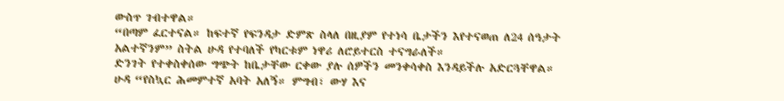ውስጥ ገብተዋል።
“በጣም ፈርተናል። ከፍተኛ የፍንዳታ ድምጽ ስላለ በዚያም የተነሳ ቤታችን እየተናወጠ ለ24 ሰዓታት አልተኛንም” ስትል ሁዳ የተባለች የካርቱም ነዋሪ ለሮይተርስ ተናግራለች።
ድንገት የተቀስቀሰው ግጭት ከቤታቸው ርቀው ያሉ ሰዎችን መንቀሳቀስ እንዳይችሉ አድርጓቸዋል።
ሁዳ “የስኳር ሕመምተኛ አባት አለኝ። ምግብ፣ ውሃ እና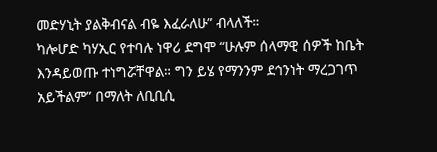መድሃኒት ያልቅብናል ብዬ እፈራለሁ” ብላለች።
ካሎሆድ ካሃኢር የተባሉ ነዋሪ ደግሞ “ሁሉም ሰላማዊ ሰዎች ከቤት እንዳይወጡ ተነግሯቸዋል። ግን ይሄ የማንንም ደኅንነት ማረጋገጥ አይችልም” በማለት ለቢቢሲ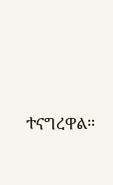ተናግረዋል።